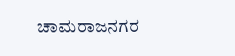ಚಾಮರಾಜನಗರ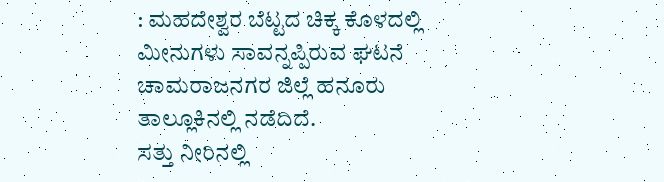: ಮಹದೇಶ್ವರ ಬೆಟ್ಟದ ಚಿಕ್ಕ ಕೊಳದಲ್ಲಿ ಮೀನುಗಳು ಸಾವನ್ನಪ್ಪಿರುವ ಘಟನೆ ಚಾಮರಾಜನಗರ ಜಿಲ್ಲೆ ಹನೂರು ತಾಲ್ಲೂಕಿನಲ್ಲಿ ನಡೆದಿದೆ.
ಸತ್ತು ನೀರಿನಲ್ಲಿ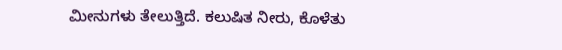ಮೀನುಗಳು ತೇಲುತ್ತಿದೆ. ಕಲುಷಿತ ನೀರು, ಕೊಳೆತು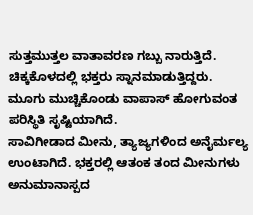ಸುತ್ತಮುತ್ತಲ ವಾತಾವರಣ ಗಬ್ಬು ನಾರುತ್ತಿದೆ. ಚಿಕ್ಕಕೊಳದಲ್ಲಿ ಭಕ್ತರು ಸ್ನಾನಮಾಡುತ್ತಿದ್ದರು. ಮೂಗು ಮುಚ್ಚಿಕೊಂಡು ವಾಪಾಸ್ ಹೋಗುವಂತ ಪರಿಸ್ಥಿತಿ ಸೃಷ್ಟಿಯಾಗಿದೆ.
ಸಾವಿಗೀಡಾದ ಮೀನು, ತ್ಯಾಜ್ಯಗಳಿಂದ ಅನೈರ್ಮಲ್ಯ ಉಂಟಾಗಿದೆ. ಭಕ್ತರಲ್ಲಿ ಆತಂಕ ತಂದ ಮೀನುಗಳು ಅನುಮಾನಾಸ್ಪದ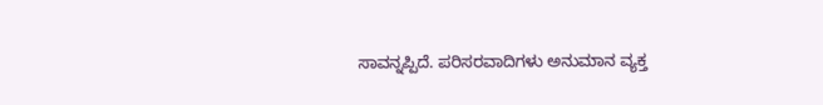ಸಾವನ್ನಪ್ಪಿದೆ. ಪರಿಸರವಾದಿಗಳು ಅನುಮಾನ ವ್ಯಕ್ತ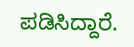ಪಡಿಸಿದ್ದಾರೆ.